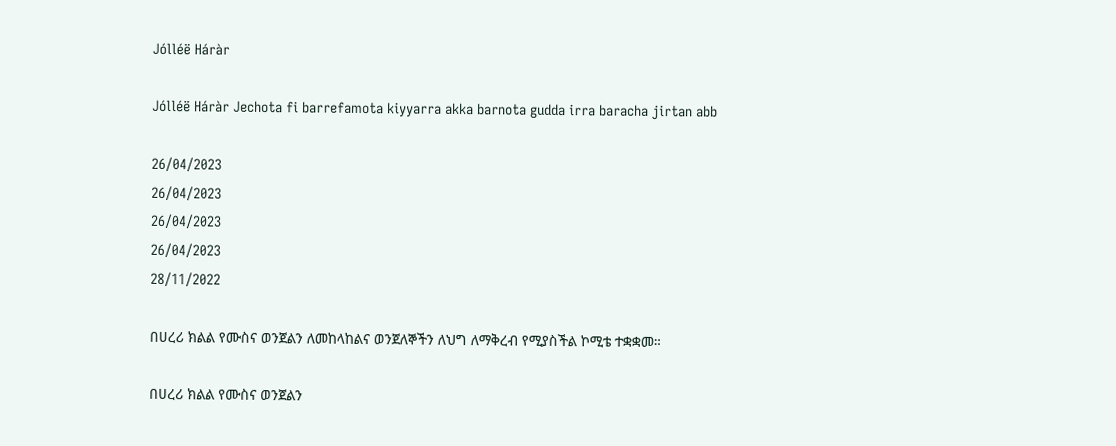Jólléë Háràr

Jólléë Háràr Jechota fi barrefamota kiyyarra akka barnota gudda irra baracha jirtan abb

26/04/2023
26/04/2023
26/04/2023
26/04/2023
28/11/2022

በሀረሪ ክልል የሙስና ወንጀልን ለመከላከልና ወንጀለኞችን ለህግ ለማቅረብ የሚያስችል ኮሚቴ ተቋቋመ።

በሀረሪ ክልል የሙስና ወንጀልን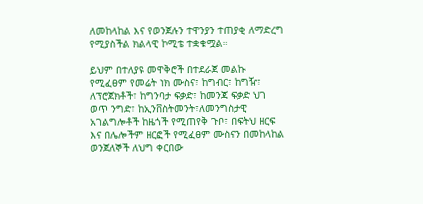ለመከላከል እና የወንጀሉን ተዋንያን ተጠያቂ ለማድረግ የሚያስችል ክልላዊ ኮሚቴ ተቋቁሟል።

ይህም በተለያዩ መዋቅሮች በተደራጀ መልኩ የሚፈፀም የመሬት ነክ ሙስና፣ ከግብር፣ ከግዥ፣ ለፕሮጀክቶች፣ ከግንባታ ፍቃድ፣ ከመንጃ ፍቃድ ህገ ወጥ ንግድ፣ ከኢንቨስትመንት፣ለመንግስታዊ አገልግሎቶች ከዜጎች የሚጠየቅ ጉቦ፣ በፍትህ ዘርፍ እና በሌሎችም ዘርፎች የሚፈፀም ሙስናን በመከላከል ወንጀለኞች ለህግ ቀርበው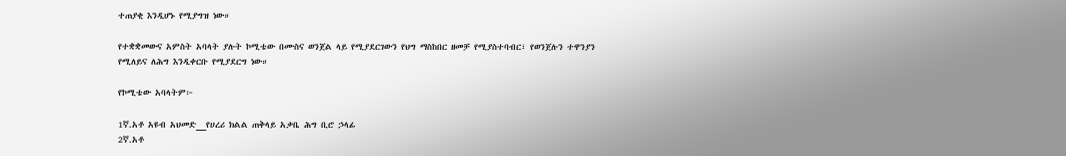ተጠያቂ እንዲሆኑ የሚያግዝ ነው።

የተቋቋመውና አምስት አባላት ያሉት ኮሚቴው በሙስና ወንጀል ላይ የሚያደርገውን የህግ ማስከበር ዘመቻ የሚያስተባብር፣ የወንጀሉን ተዋንያን የሚለይና ለሕግ እንዲቀርቡ የሚያደርግ ነው።

የኮሚቴው አባላትም፦

1ኛ.አቶ አዩብ አህመድ__የሀረሪ ክልል ጠቅላይ አቃቤ ሕግ ቢሮ ኃላፊ
2ኛ.አቶ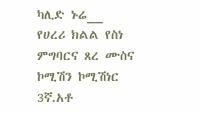ካሊድ ኑሬ__ የሀረሪ ክልል የስነ ምግባርና ጸረ ሙስና ኮሚሽን ኮሚሽነር
3ኛ.አቶ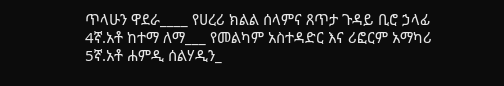ጥላሁን ዋደራ____ የሀረሪ ክልል ሰላምና ጸጥታ ጉዳይ ቢሮ ኃላፊ
4ኛ.አቶ ከተማ ለማ___ የመልካም አስተዳድር እና ሪፎርም አማካሪ
5ኛ.አቶ ሐምዲ ሰልሃዲን_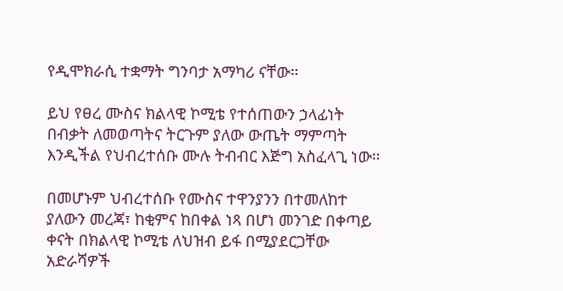የዲሞክራሲ ተቋማት ግንባታ አማካሪ ናቸው።

ይህ የፀረ ሙስና ክልላዊ ኮሚቴ የተሰጠውን ኃላፊነት በብቃት ለመወጣትና ትርጉም ያለው ውጤት ማምጣት እንዲችል የህብረተሰቡ ሙሉ ትብብር እጅግ አስፈላጊ ነው፡፡

በመሆኑም ህብረተሰቡ የሙስና ተዋንያንን በተመለከተ ያለውን መረጃ፣ ከቂምና ከበቀል ነጻ በሆነ መንገድ በቀጣይ ቀናት በክልላዊ ኮሚቴ ለህዝብ ይፋ በሚያደርጋቸው አድራሻዎች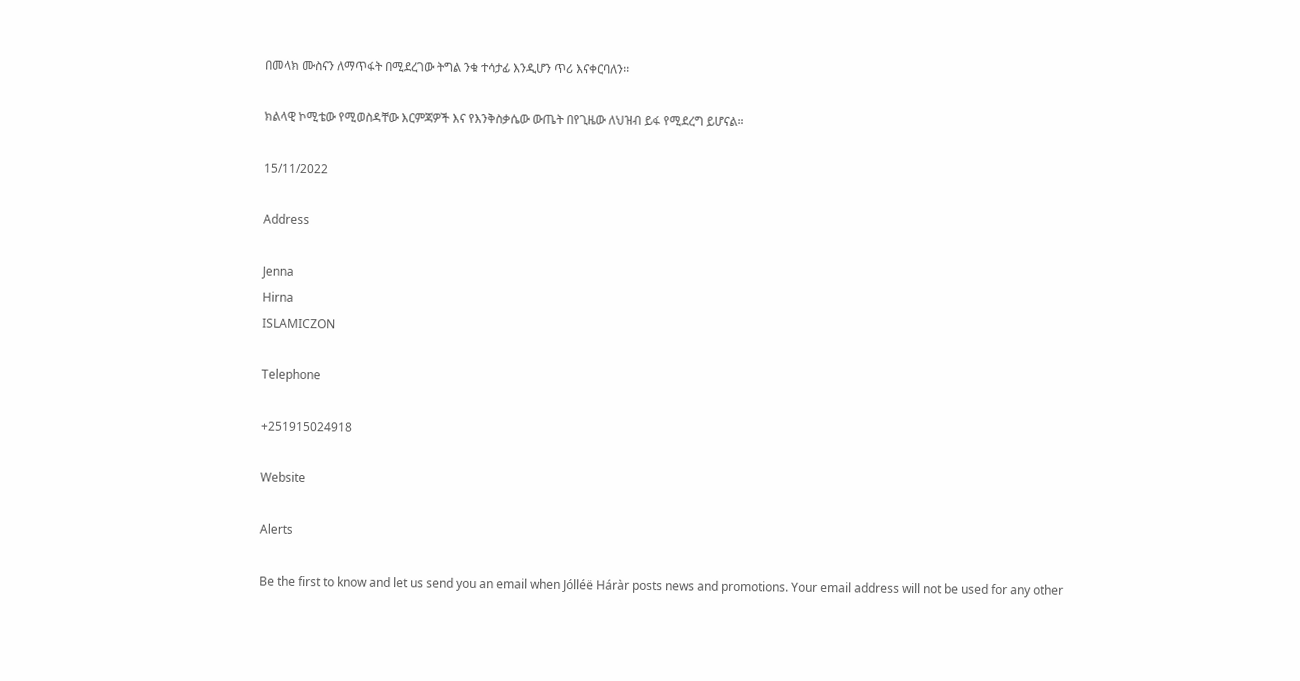በመላክ ሙስናን ለማጥፋት በሚደረገው ትግል ንቁ ተሳታፊ እንዲሆን ጥሪ እናቀርባለን፡፡

ክልላዊ ኮሚቴው የሚወስዳቸው እርምጃዎች እና የእንቅስቃሴው ውጤት በየጊዜው ለህዝብ ይፋ የሚደረግ ይሆናል።

15/11/2022

Address

Jenna
Hirna
ISLAMICZON

Telephone

+251915024918

Website

Alerts

Be the first to know and let us send you an email when Jólléë Háràr posts news and promotions. Your email address will not be used for any other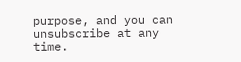purpose, and you can unsubscribe at any time.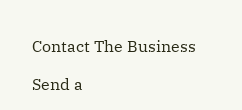Contact The Business

Send a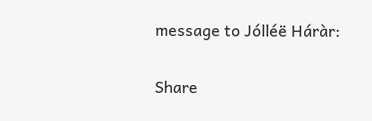message to Jólléë Háràr:

Share